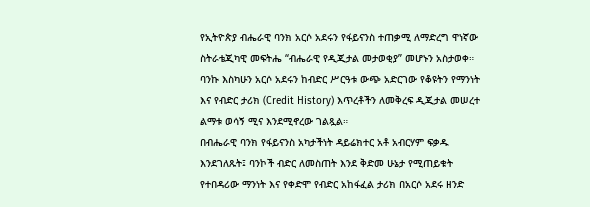የኢትዮጵያ ብሔራዊ ባንክ አርሶ አደሩን የፋይናንስ ተጠቃሚ ለማድረግ ዋነኛው ስትራቴጂካዊ መፍትሔ “ብሔራዊ የዲጂታል መታወቂያ” መሆኑን አስታወቀ።
ባንኩ እስካሁን አርሶ አደሩን ከብድር ሥርዓቱ ውጭ አድርገው የቆዩትን የማንነት እና የብድር ታሪክ (Credit History) እጥረቶችን ለመቅረፍ ዲጂታል መሠረተ ልማቱ ወሳኝ ሚና እንደሚኖረው ገልጿል።
በብሔራዊ ባንክ የፋይናንስ አካታችነት ዳይሬክተር አቶ አብርሃም ፍቃዱ እንደገለጹት፤ ባንኮች ብድር ለመስጠት እንደ ቅድመ ሁኔታ የሚጠይቁት የተበዳሪው ማንነት እና የቀድሞ የብድር አከፋፈል ታሪክ በአርሶ አደሩ ዘንድ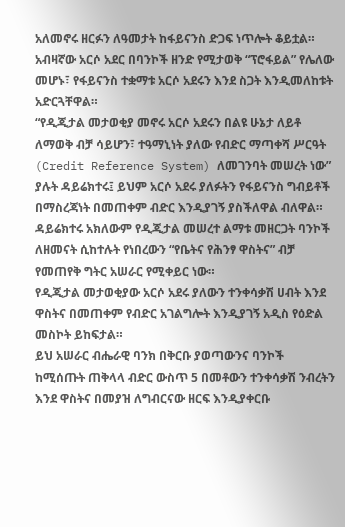አለመኖሩ ዘርፉን ለዓመታት ከፋይናንስ ድጋፍ ነጥሎት ቆይቷል።
አብዛኛው አርሶ አደር በባንኮች ዘንድ የሚታወቅ “ፕሮፋይል” የሌለው መሆኑ፣ የፋይናንስ ተቋማቱ አርሶ አደሩን እንደ ስጋት እንዲመለከቱት አድርጓቸዋል።
“የዲጂታል መታወቂያ መኖሩ አርሶ አደሩን በልዩ ሁኔታ ለይቶ ለማወቅ ብቻ ሳይሆን፣ ተዓማኒነት ያለው የብድር ማጣቀሻ ሥርዓት (Credit Reference System) ለመገንባት መሠረት ነው” ያሉት ዳይሬክተሩ፤ ይህም አርሶ አደሩ ያለፉትን የፋይናንስ ግብይቶች በማስረጃነት በመጠቀም ብድር እንዲያገኝ ያስችለዋል ብለዋል።
ዳይሬክተሩ አክለውም የዲጂታል መሠረተ ልማቱ መዘርጋት ባንኮች ለዘመናት ሲከተሉት የነበረውን “የቤትና የሕንፃ ዋስትና” ብቻ የመጠየቅ ግትር አሠራር የሚቀይር ነው።
የዲጂታል መታወቂያው አርሶ አደሩ ያለውን ተንቀሳቃሽ ሀብት እንደ ዋስትና በመጠቀም የብድር አገልግሎት እንዲያገኝ አዲስ የዕድል መስኮት ይከፍታል።
ይህ አሠራር ብሔራዊ ባንክ በቅርቡ ያወጣውንና ባንኮች ከሚሰጡት ጠቅላላ ብድር ውስጥ 5 በመቶውን ተንቀሳቃሽ ንብረትን እንደ ዋስትና በመያዝ ለግብርናው ዘርፍ እንዲያቀርቡ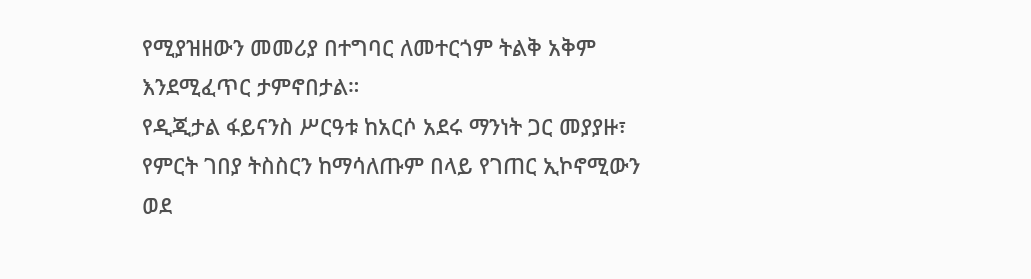የሚያዝዘውን መመሪያ በተግባር ለመተርጎም ትልቅ አቅም እንደሚፈጥር ታምኖበታል።
የዲጂታል ፋይናንስ ሥርዓቱ ከአርሶ አደሩ ማንነት ጋር መያያዙ፣ የምርት ገበያ ትስስርን ከማሳለጡም በላይ የገጠር ኢኮኖሚውን ወደ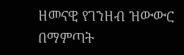ዘመናዊ የገንዘብ ዝውውር በማምጣት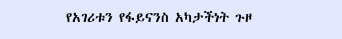የአገሪቱን የፋይናንስ አካታችነት ጉዞ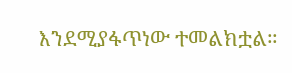እንደሚያፋጥነው ተመልክቷል።